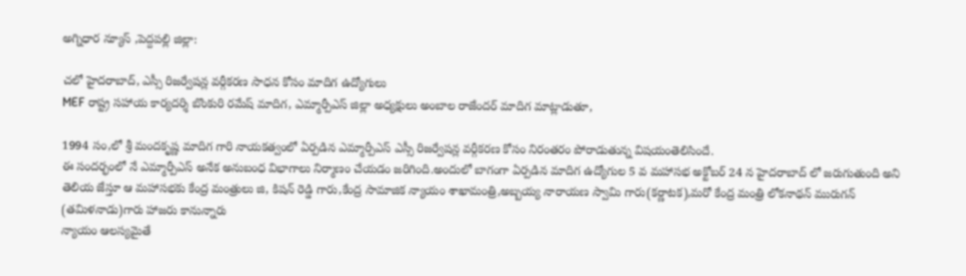అగ్నిధార న్యూస్ ,పెద్దపల్లి జిల్లా:

చలో హైదరాబాద్, ఎస్సీ రిజర్వేషన్ల వర్గీకరణ సాధన కోసం మాదిగ ఉద్యోగులు
MEF రాష్ట్ర సహాయ కార్యదర్శి బొంకురి రమేష్ మాదిగ, ఎమ్మార్పీఎస్ జిల్లా అధ్యక్షులు అంబాల రాజేందర్ మాదిగ మాట్లాడుతూ,

1994 సం,లో శ్రీ మందకృష్ణ మాదిగ గారి నాయకత్వంలో ఏర్పడిన ఎమ్మార్పీఎస్ ఎస్సీ రిజర్వేషన్ల వర్గీకరణ కోసం నిరంతరం పోరాడుతున్న విషయంతెలిసిందే.
ఈ సందర్భంలో నే ఎమ్మార్పీఎస్ అనేక అనుబంధ విభాగాలు నిర్మాణం చేయడం జరిగింది.అందులో బాగంగా ఏర్పడిన మాదిగ ఉద్యోగుల 5 వ మహాసభ అక్టోబర్ 24 న హైదరాబాద్ లో జరుగుతుంది అని తెలియ జేస్తూ ఆ మహాసభకు కేంద్ర మంత్రులు జి, కిషన్ రెడ్డి గారు,కేంద్ర సామాజిక న్యాయం శాఖామంత్రి,అబ్బయ్య నారాయణ స్వామి గారు(కర్ణాటక),మరో కేంద్ర మంత్రి లోకనాథన్ మురుగన్ (తమిళనాడు)గారు హాజరు కానున్నారు
న్యాయం ఆలస్యమైతే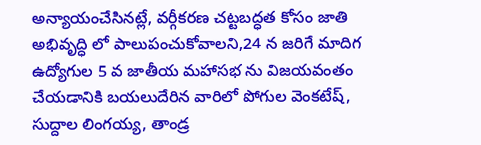అన్యాయంచేసినట్లే, వర్గీకరణ చట్టబద్ధత కోసం జాతి అభివృద్ధి లో పాలుపంచుకోవాలని,24 న జరిగే మాదిగ ఉద్యోగుల 5 వ జాతీయ మహాసభ ను విజయవంతం చేయడానికి బయలుదేరిన వారిలో పోగుల వెంకటేష్, సుద్దాల లింగయ్య, తాండ్ర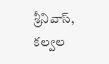శ్రీనివాస్, కల్వల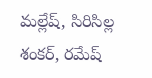మల్లేష్, సిరిసిల్ల శంకర్, రమేష్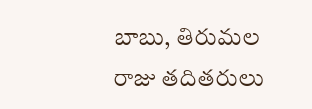బాబు, తిరుమల రాజు తదితరులు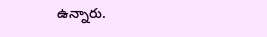ఉన్నారు.